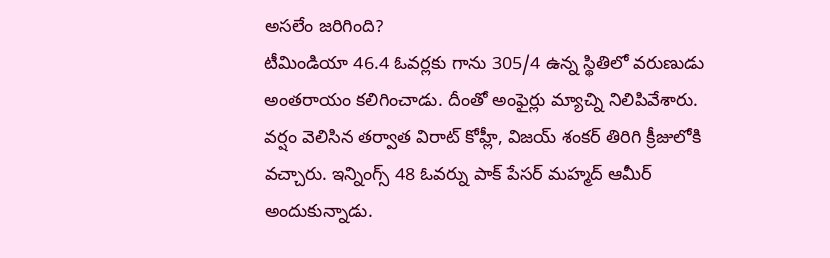అసలేం జరిగింది?
టీమిండియా 46.4 ఓవర్లకు గాను 305/4 ఉన్న స్థితిలో వరుణుడు అంతరాయం కలిగించాడు. దీంతో అంఫైర్లు మ్యాచ్ని నిలిపివేశారు. వర్షం వెలిసిన తర్వాత విరాట్ కోహ్లీ, విజయ్ శంకర్ తిరిగి క్రీజులోకి వచ్చారు. ఇన్నింగ్స్ 48 ఓవర్ను పాక్ పేసర్ మహ్మద్ ఆమీర్ అందుకున్నాడు.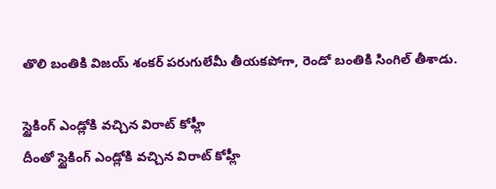తొలి బంతికి విజయ్ శంకర్ పరుగులేమీ తీయకపోగా, రెండో బంతికి సింగిల్ తీశాడు.

స్టైకింగ్ ఎండ్లోకి వచ్చిన విరాట్ కోహ్లీ
దీంతో స్టైకింగ్ ఎండ్లోకి వచ్చిన విరాట్ కోహ్లీ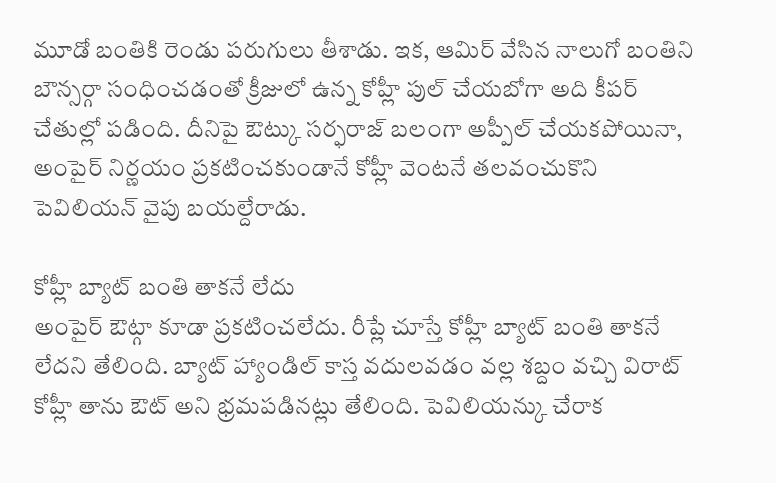మూడో బంతికి రెండు పరుగులు తీశాడు. ఇక, ఆమిర్ వేసిన నాలుగో బంతిని బౌన్సర్గా సంధించడంతో క్రీజులో ఉన్న కోహ్లీ పుల్ చేయబోగా అది కీపర్ చేతుల్లో పడింది. దీనిపై ఔట్కు సర్ఫరాజ్ బలంగా అప్పీల్ చేయకపోయినా, అంపైర్ నిర్ణయం ప్రకటించకుండానే కోహ్లీ వెంటనే తలవంచుకొని పెవిలియన్ వైపు బయల్దేరాడు.

కోహ్లీ బ్యాట్ బంతి తాకనే లేదు
అంపైర్ ఔట్గా కూడా ప్రకటించలేదు. రీప్లే చూస్తే కోహ్లీ బ్యాట్ బంతి తాకనే లేదని తేలింది. బ్యాట్ హ్యాండిల్ కాస్త వదులవడం వల్ల శబ్దం వచ్చి విరాట్ కోహ్లీ తాను ఔట్ అని భ్రమపడినట్లు తేలింది. పెవిలియన్కు చేరాక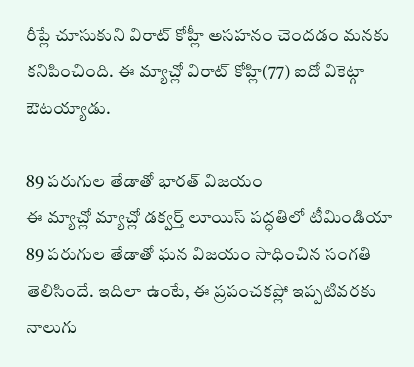రీప్లే చూసుకుని విరాట్ కోహ్లీ అసహనం చెందడం మనకు కనిపించింది. ఈ మ్యాచ్లో విరాట్ కోహ్లి(77) ఐదో వికెట్గా ఔటయ్యాడు.

89 పరుగుల తేడాతో భారత్ విజయం
ఈ మ్యాచ్లో మ్యాచ్లో డక్వర్త్ లూయిస్ పద్ధతిలో టీమిండియా 89 పరుగుల తేడాతో ఘన విజయం సాధించిన సంగతి తెలిసిందే. ఇదిలా ఉంటే, ఈ ప్రపంచకప్లో ఇప్పటివరకు నాలుగు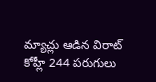మ్యాచ్లు ఆడిన విరాట్ కోహ్లీ 244 పరుగులు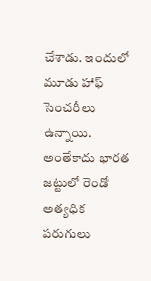చేశాడు. ఇందులో మూడు హాఫ్ సెంచరీలు ఉన్నాయి. అంతేకాదు భారత జట్టులో రెండో అత్యధిక పరుగులు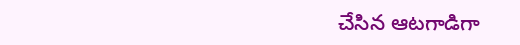చేసిన ఆటగాడిగా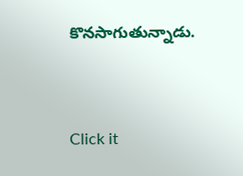కొనసాగుతున్నాడు.


Click it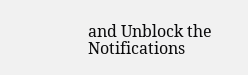and Unblock the Notifications